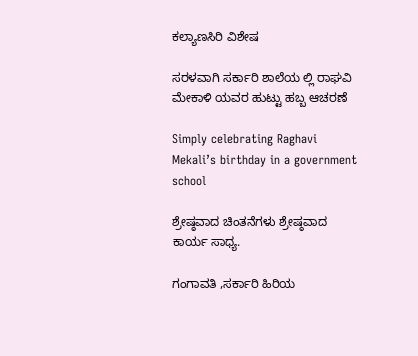ಕಲ್ಯಾಣಸಿರಿ ವಿಶೇಷ

ಸರಳವಾಗಿ ಸರ್ಕಾರಿ ಶಾಲೆಯ ಲ್ಲಿ ರಾಘವಿ ಮೇಕಾಳಿ ಯವರ ಹುಟ್ಟು ಹಬ್ಬ ಆಚರಣೆ

Simply celebrating Raghavi Mekali’s birthday in a government school

ಶ್ರೇಷ್ಠವಾದ ಚಿಂತನೆಗಳು ಶ್ರೇಷ್ಠವಾದ ಕಾರ್ಯ ಸಾಧ್ಯ.

ಗಂಗಾವತಿ ,ಸರ್ಕಾರಿ ಹಿರಿಯ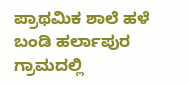ಪ್ರಾಥಮಿಕ ಶಾಲೆ ಹಳೆ ಬಂಡಿ ಹರ್ಲಾಪುರ ಗ್ರಾಮದಲ್ಲಿ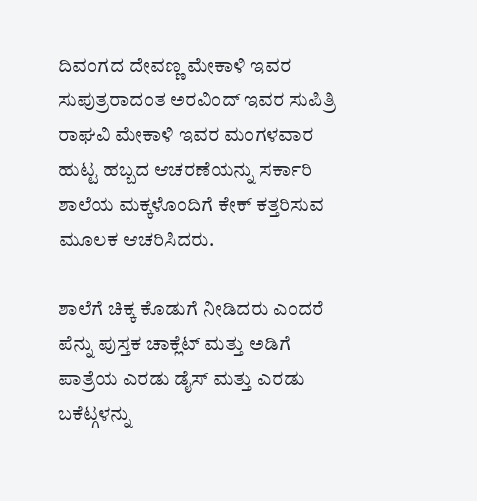ದಿವಂಗದ ದೇವಣ್ಣ ಮೇಕಾಳಿ ಇವರ ಸುಪುತ್ರರಾದಂತ ಅರವಿಂದ್ ಇವರ ಸುಪಿತ್ರಿ ರಾಘವಿ ಮೇಕಾಳಿ ಇವರ ಮಂಗಳವಾರ ಹುಟ್ಟ ಹಬ್ಬದ ಆಚರಣೆಯನ್ನು ಸರ್ಕಾರಿ ಶಾಲೆಯ ಮಕ್ಕಳೊಂದಿಗೆ ಕೇಕ್ ಕತ್ತರಿಸುವ ಮೂಲಕ ಆಚರಿಸಿದರು.

ಶಾಲೆಗೆ ಚಿಕ್ಕ ಕೊಡುಗೆ ನೀಡಿದರು ಎಂದರೆ ಪೆನ್ನು ಪುಸ್ತಕ ಚಾಕ್ಲೆಟ್ ಮತ್ತು ಅಡಿಗೆ ಪಾತ್ರೆಯ ಎರಡು ಡೈಸ್ ಮತ್ತು ಎರಡು ಬಕೆಟ್ಗಳನ್ನು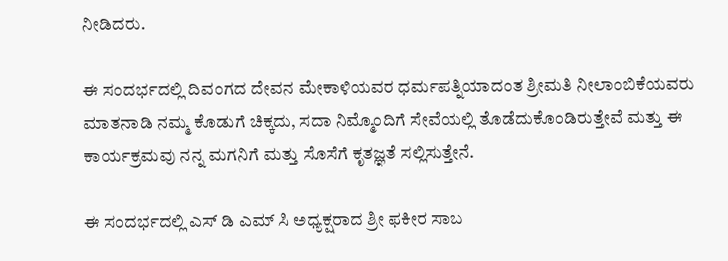ನೀಡಿದರು.

ಈ ಸಂದರ್ಭದಲ್ಲಿ ದಿವಂಗದ ದೇವನ ಮೇಕಾಳಿಯವರ ಧರ್ಮಪತ್ನಿಯಾದಂತ ಶ್ರೀಮತಿ ನೀಲಾಂಬಿಕೆಯವರು ಮಾತನಾಡಿ ನಮ್ಮ ಕೊಡುಗೆ ಚಿಕ್ಕದು, ಸದಾ ನಿಮ್ಮೊಂದಿಗೆ ಸೇವೆಯಲ್ಲಿ ತೊಡೆದುಕೊಂಡಿರುತ್ತೇವೆ ಮತ್ತು ಈ ಕಾರ್ಯಕ್ರಮವು ನನ್ನ ಮಗನಿಗೆ ಮತ್ತು ಸೊಸೆಗೆ ಕೃತಜ್ಞತೆ ಸಲ್ಲಿಸುತ್ತೇನೆ.

ಈ ಸಂದರ್ಭದಲ್ಲಿ ಎಸ್ ಡಿ ಎಮ್ ಸಿ ಅಧ್ಯಕ್ಷರಾದ ಶ್ರೀ ಫಕೀರ ಸಾಬ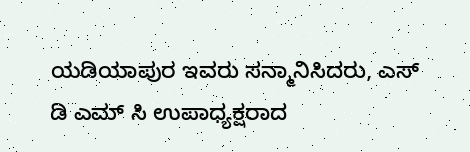ಯಡಿಯಾಪುರ ಇವರು ಸನ್ಮಾನಿಸಿದರು, ಎಸ್ ಡಿ ಎಮ್ ಸಿ ಉಪಾಧ್ಯಕ್ಷರಾದ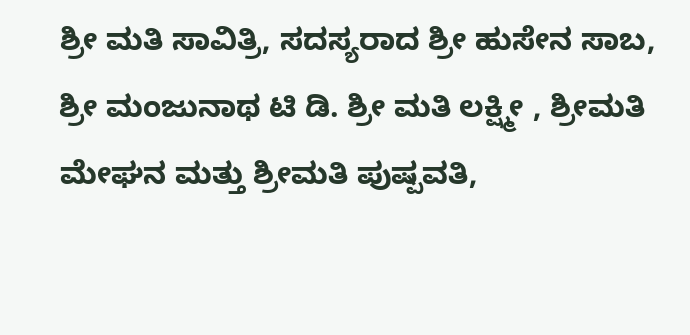ಶ್ರೀ ಮತಿ ಸಾವಿತ್ರಿ, ಸದಸ್ಯರಾದ ಶ್ರೀ ಹುಸೇನ ಸಾಬ, ಶ್ರೀ ಮಂಜುನಾಥ ಟಿ ಡಿ. ಶ್ರೀ ಮತಿ ಲಕ್ಷ್ಮೀ , ಶ್ರೀಮತಿ ಮೇಘನ ಮತ್ತು ಶ್ರೀಮತಿ ಪುಷ್ಪವತಿ,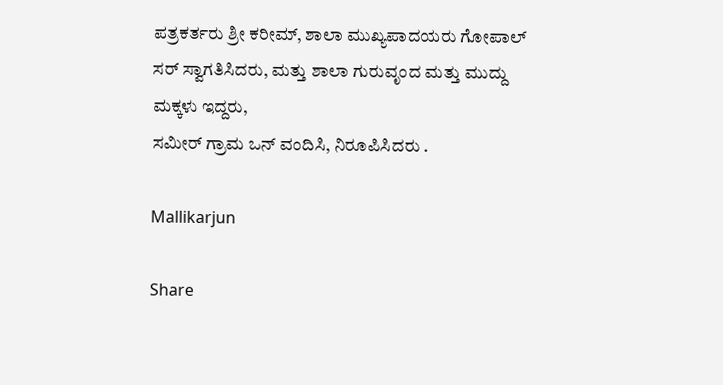ಪತ್ರಕರ್ತರು ಶ್ರೀ ಕರೀಮ್, ಶಾಲಾ ಮುಖ್ಯಪಾದಯರು ಗೋಪಾಲ್ ಸರ್ ಸ್ವಾಗತಿಸಿದರು, ಮತ್ತು ಶಾಲಾ ಗುರುವೃಂದ ಮತ್ತು ಮುದ್ದು ಮಕ್ಕಳು ಇದ್ದರು,
ಸಮೀರ್ ಗ್ರಾಮ ಒನ್ ವಂದಿಸಿ, ನಿರೂಪಿಸಿದರು .

Mallikarjun

Share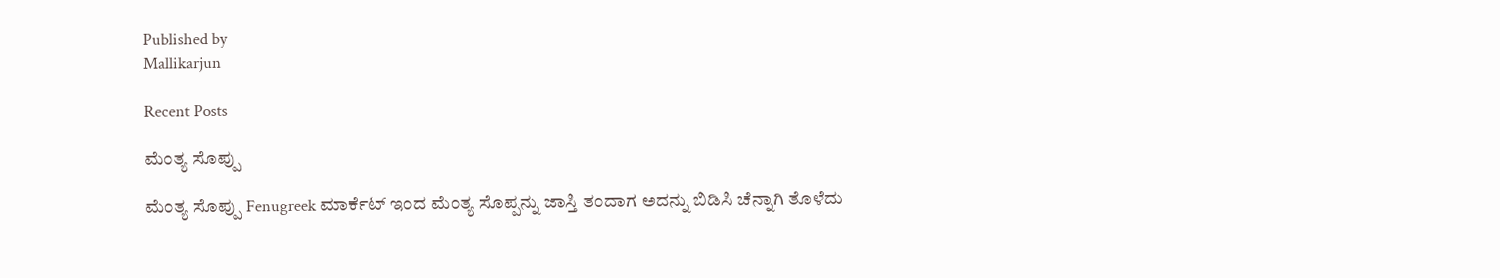Published by
Mallikarjun

Recent Posts

ಮೆಂತ್ಯ ಸೊಪ್ಪು

ಮೆಂತ್ಯ ಸೊಪ್ಪು Fenugreek ಮಾರ್ಕೆಟ್ ಇಂದ ಮೆಂತ್ಯ ಸೊಪ್ಪನ್ನು ಜಾಸ್ತಿ ತಂದಾಗ ಅದನ್ನು ಬಿಡಿಸಿ ಚೆನ್ನಾಗಿ ತೊಳೆದು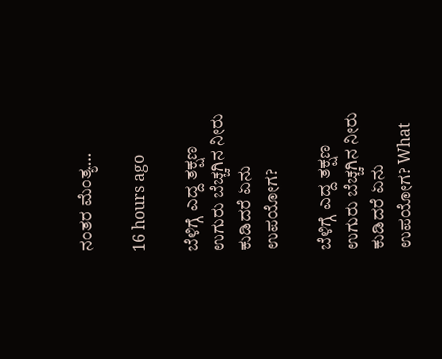ನಂತರ ಮೆಂತ್ಯ…

16 hours ago

ಬೆಳಿಗ್ಗೆ ಎದ್ದ ತಕ್ಷಣ ಉಗುರು ಬೆಚ್ಚಗಿನ ನೀರು ಕುಡಿದರೆ ಏನು ಉಪಯೋಗ?

ಬೆಳಿಗ್ಗೆ ಎದ್ದ ತಕ್ಷಣ ಉಗುರು ಬೆಚ್ಚಗಿನ ನೀರು ಕುಡಿದರೆ ಏನು ಉಪಯೋಗ? What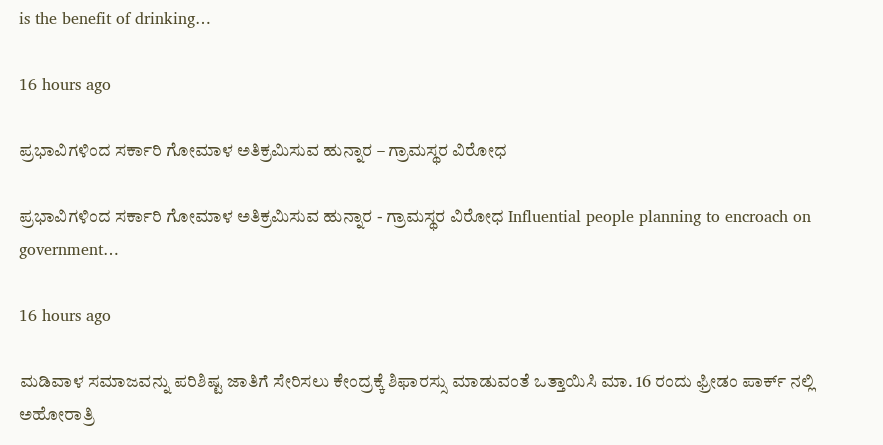is the benefit of drinking…

16 hours ago

ಪ್ರಭಾವಿಗಳಿಂದ ಸರ್ಕಾರಿ ಗೋಮಾಳ ಅತಿಕ್ರಮಿಸುವ ಹುನ್ನಾರ – ಗ್ರಾಮಸ್ಥರ ವಿರೋಧ

ಪ್ರಭಾವಿಗಳಿಂದ ಸರ್ಕಾರಿ ಗೋಮಾಳ ಅತಿಕ್ರಮಿಸುವ ಹುನ್ನಾರ - ಗ್ರಾಮಸ್ಥರ ವಿರೋಧ Influential people planning to encroach on government…

16 hours ago

ಮಡಿವಾಳ ಸಮಾಜವನ್ನು ಪರಿಶಿಷ್ಟ ಜಾತಿಗೆ ಸೇರಿಸಲು ಕೇಂದ್ರಕ್ಕೆ ಶಿಫಾರಸ್ಸು ಮಾಡುವಂತೆ ಒತ್ತಾಯಿಸಿ ಮಾ. 16 ರಂದು ಫ್ರೀಡಂ ಪಾರ್ಕ್‌ ನಲ್ಲಿ ಅಹೋರಾತ್ರಿ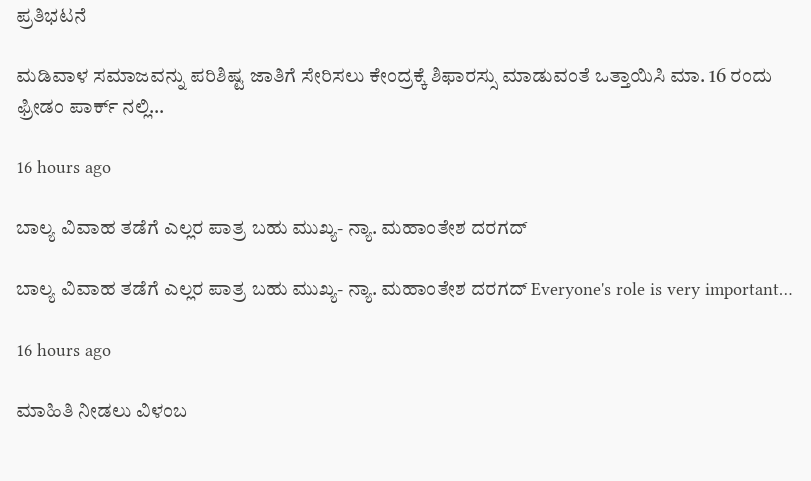ಪ್ರತಿಭಟನೆ

ಮಡಿವಾಳ ಸಮಾಜವನ್ನು ಪರಿಶಿಷ್ಟ ಜಾತಿಗೆ ಸೇರಿಸಲು ಕೇಂದ್ರಕ್ಕೆ ಶಿಫಾರಸ್ಸು ಮಾಡುವಂತೆ ಒತ್ತಾಯಿಸಿ ಮಾ. 16 ರಂದು ಫ್ರೀಡಂ ಪಾರ್ಕ್‌ ನಲ್ಲಿ…

16 hours ago

ಬಾಲ್ಯ ವಿವಾಹ ತಡೆಗೆ ಎಲ್ಲರ ಪಾತ್ರ ಬಹು ಮುಖ್ಯ- ನ್ಯಾ. ಮಹಾಂತೇಶ ದರಗದ್

ಬಾಲ್ಯ ವಿವಾಹ ತಡೆಗೆ ಎಲ್ಲರ ಪಾತ್ರ ಬಹು ಮುಖ್ಯ- ನ್ಯಾ. ಮಹಾಂತೇಶ ದರಗದ್ Everyone's role is very important…

16 hours ago

ಮಾಹಿತಿ ನೀಡಲು ವಿಳಂಬ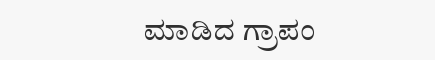ಮಾಡಿದ ಗ್ರಾಪಂ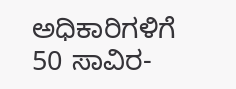ಅಧಿಕಾರಿಗಳಿಗೆ 50 ಸಾವಿರ-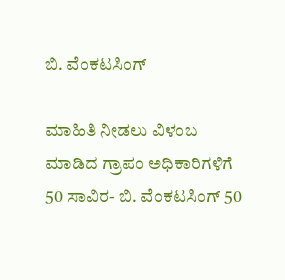ಬಿ. ವೆಂಕಟಸಿಂಗ್

ಮಾಹಿತಿ ನೀಡಲು ವಿಳಂಬ ಮಾಡಿದ ಗ್ರಾಪಂ ಅಧಿಕಾರಿಗಳಿಗೆ 50 ಸಾವಿರ- ಬಿ. ವೆಂಕಟಸಿಂಗ್ 50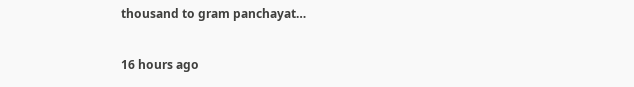thousand to gram panchayat…

16 hours ago